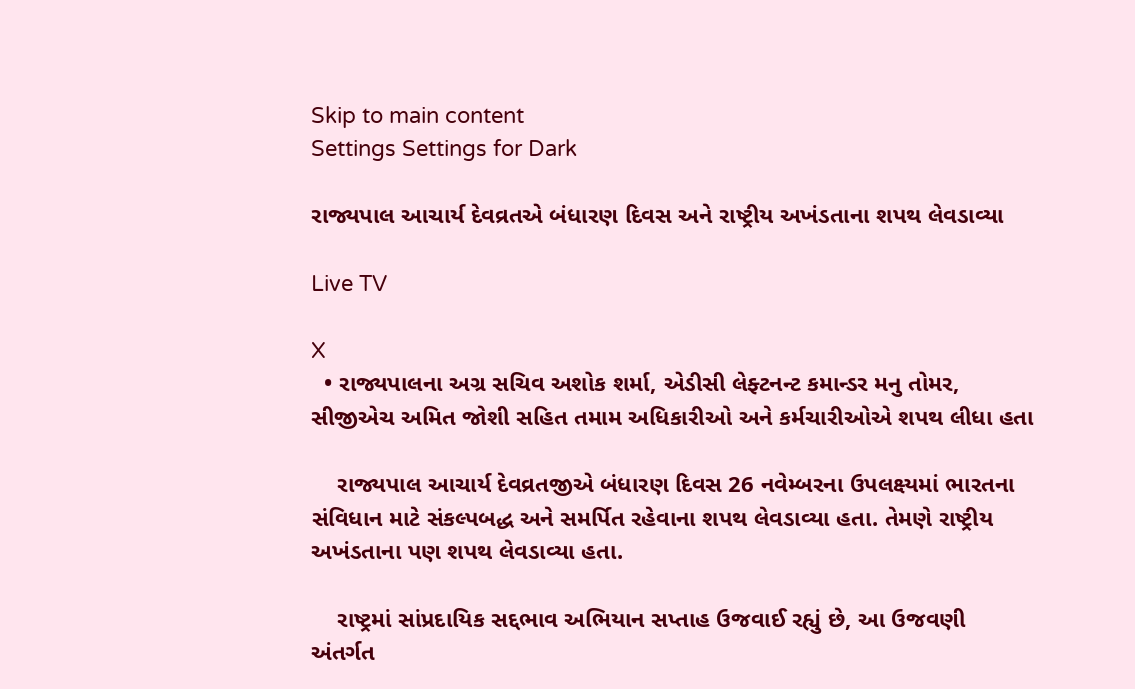Skip to main content
Settings Settings for Dark

રાજ્યપાલ આચાર્ય દેવવ્રતએ બંધારણ દિવસ અને રાષ્ટ્રીય અખંડતાના શપથ લેવડાવ્યા

Live TV

X
  • રાજ્યપાલના અગ્ર સચિવ અશોક શર્મા, એડીસી લેફ્ટનન્ટ કમાન્ડર મનુ તોમર, સીજીએચ અમિત જોશી સહિત તમામ અધિકારીઓ અને કર્મચારીઓએ શપથ લીધા હતા

    રાજ્યપાલ આચાર્ય દેવવ્રતજીએ બંધારણ દિવસ 26 નવેમ્બરના ઉપલક્ષ્યમાં ભારતના સંવિધાન માટે સંકલ્પબદ્ધ અને સમર્પિત રહેવાના શપથ લેવડાવ્યા હતા. તેમણે રાષ્ટ્રીય અખંડતાના પણ શપથ લેવડાવ્યા હતા.

    રાષ્ટ્રમાં સાંપ્રદાયિક સદ્દભાવ અભિયાન સપ્તાહ ઉજવાઈ રહ્યું છે, આ ઉજવણી અંતર્ગત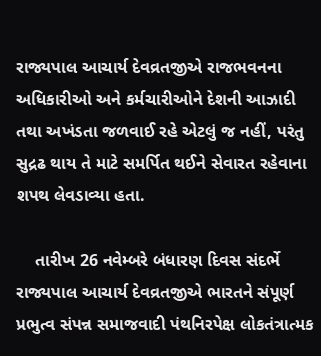રાજ્યપાલ આચાર્ય દેવવ્રતજીએ રાજભવનના અધિકારીઓ અને કર્મચારીઓને દેશની આઝાદી તથા અખંડતા જળવાઈ રહે એટલું જ નહીં, પરંતુ સુદ્રઢ થાય તે માટે સમર્પિત થઈને સેવારત રહેવાના શપથ લેવડાવ્યા હતા.

    તારીખ 26 નવેમ્બરે બંધારણ દિવસ સંદર્ભે રાજ્યપાલ આચાર્ય દેવવ્રતજીએ ભારતને સંપૂર્ણ પ્રભુત્વ સંપન્ન સમાજવાદી પંથનિરપેક્ષ લોકતંત્રાત્મક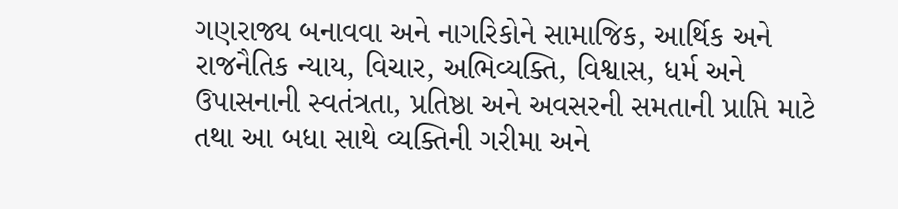ગણરાજ્ય બનાવવા અને નાગરિકોને સામાજિક, આર્થિક અને રાજનૈતિક ન્યાય, વિચાર, અભિવ્યક્તિ, વિશ્વાસ, ધર્મ અને ઉપાસનાની સ્વતંત્રતા, પ્રતિષ્ઠા અને અવસરની સમતાની પ્રાપ્તિ માટે તથા આ બધા સાથે વ્યક્તિની ગરીમા અને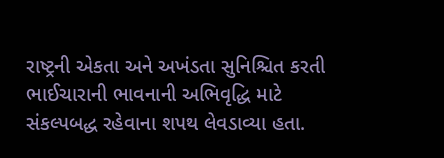રાષ્ટ્રની એકતા અને અખંડતા સુનિશ્ચિત કરતી ભાઈચારાની ભાવનાની અભિવૃદ્ધિ માટે સંકલ્પબદ્ધ રહેવાના શપથ લેવડાવ્યા હતા.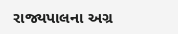રાજ્યપાલના અગ્ર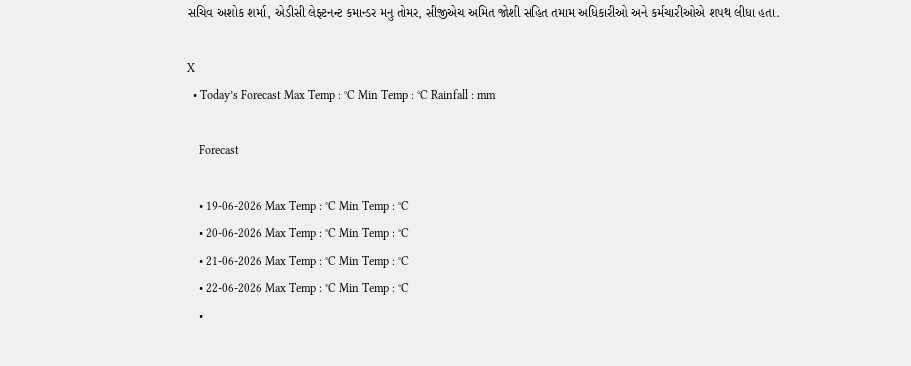સચિવ અશોક શર્મા, એડીસી લેફ્ટનન્ટ કમાન્ડર મનુ તોમર, સીજીએચ અમિત જોશી સહિત તમામ અધિકારીઓ અને કર્મચારીઓએ શપથ લીધા હતા.

X
  • Today’s Forecast Max Temp : °C Min Temp : °C Rainfall : mm

    Forecast

    • 19-06-2026 Max Temp : °C Min Temp : °C
    • 20-06-2026 Max Temp : °C Min Temp : °C
    • 21-06-2026 Max Temp : °C Min Temp : °C
    • 22-06-2026 Max Temp : °C Min Temp : °C
    •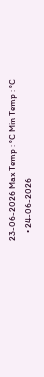23-06-2026 Max Temp : °C Min Temp : °C
    • 24-06-2026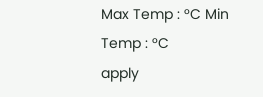Max Temp : °C Min Temp : °C
apply